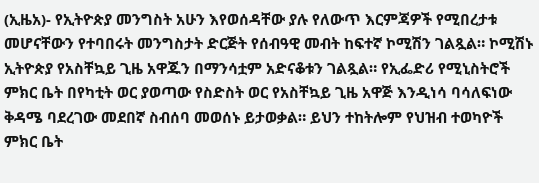(ኢዜአ)- የኢትዮጵያ መንግስት አሁን እየወሰዳቸው ያሉ የለውጥ እርምጃዎች የሚበረታቱ መሆናቸውን የተባበሩት መንግስታት ድርጅት የሰብዓዊ መብት ከፍተኛ ኮሚሽን ገልጿል። ኮሚሽኑ ኢትዮጵያ የአስቸኳይ ጊዜ አዋጁን በማንሳቷም አድናቆቱን ገልጿል። የኢፌድሪ የሚኒስትሮች ምክር ቤት በየካቲት ወር ያወጣው የስድስት ወር የአስቸኳይ ጊዜ አዋጅ እንዲነሳ ባሳለፍነው ቅዳሜ ባደረገው መደበኛ ስብሰባ መወሰኑ ይታወቃል። ይህን ተከትሎም የህዝብ ተወካዮች ምክር ቤት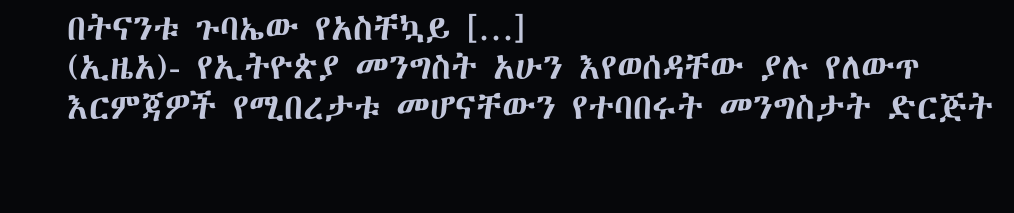በትናንቱ ጉባኤው የአስቸኳይ […]
(ኢዜአ)- የኢትዮጵያ መንግስት አሁን እየወሰዳቸው ያሉ የለውጥ እርምጃዎች የሚበረታቱ መሆናቸውን የተባበሩት መንግስታት ድርጅት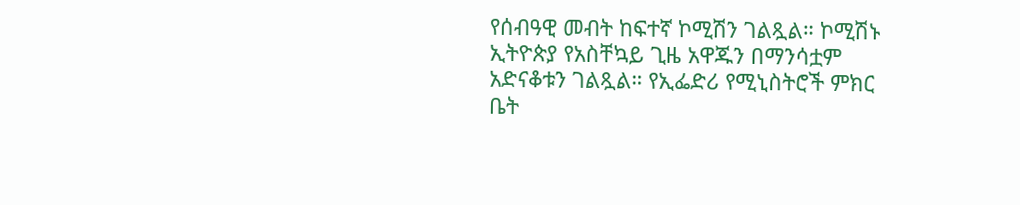የሰብዓዊ መብት ከፍተኛ ኮሚሽን ገልጿል። ኮሚሽኑ ኢትዮጵያ የአስቸኳይ ጊዜ አዋጁን በማንሳቷም አድናቆቱን ገልጿል። የኢፌድሪ የሚኒስትሮች ምክር ቤት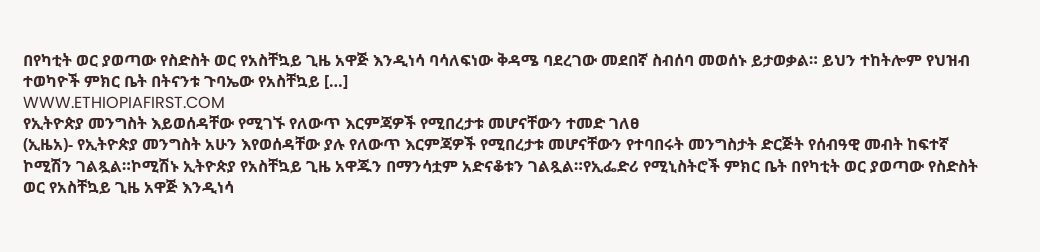በየካቲት ወር ያወጣው የስድስት ወር የአስቸኳይ ጊዜ አዋጅ እንዲነሳ ባሳለፍነው ቅዳሜ ባደረገው መደበኛ ስብሰባ መወሰኑ ይታወቃል። ይህን ተከትሎም የህዝብ ተወካዮች ምክር ቤት በትናንቱ ጉባኤው የአስቸኳይ […]
WWW.ETHIOPIAFIRST.COM
የኢትዮጵያ መንግስት እይወሰዳቸው የሚገኙ የለውጥ እርምጃዎች የሚበረታቱ መሆናቸውን ተመድ ገለፀ
(ኢዜአ)- የኢትዮጵያ መንግስት አሁን እየወሰዳቸው ያሉ የለውጥ እርምጃዎች የሚበረታቱ መሆናቸውን የተባበሩት መንግስታት ድርጅት የሰብዓዊ መብት ከፍተኛ ኮሚሽን ገልጿል።ኮሚሽኑ ኢትዮጵያ የአስቸኳይ ጊዜ አዋጁን በማንሳቷም አድናቆቱን ገልጿል።የኢፌድሪ የሚኒስትሮች ምክር ቤት በየካቲት ወር ያወጣው የስድስት ወር የአስቸኳይ ጊዜ አዋጅ እንዲነሳ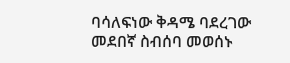ባሳለፍነው ቅዳሜ ባደረገው መደበኛ ስብሰባ መወሰኑ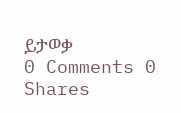ይታወቃ
0 Comments 0 Shares